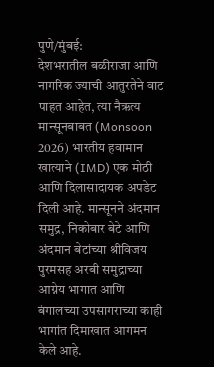पुणे/मुंबई:
देशभरातील बळीराजा आणि नागरिक ज्याची आतुरतेने वाट पाहत आहेत, त्या नैऋत्य मान्सूनबाबत (Monsoon 2026) भारतीय हवामान खात्याने (IMD) एक मोठी आणि दिलासादायक अपडेट दिली आहे. मान्सूनने अंदमान समुद्र, निकोबार बेटे आणि अंदमान बेटांच्या श्रीविजय पुरमसह अरबी समुद्राच्या आग्नेय भागात आणि बंगालच्या उपसागराच्या काही भागांत दिमाखात आगमन केले आहे.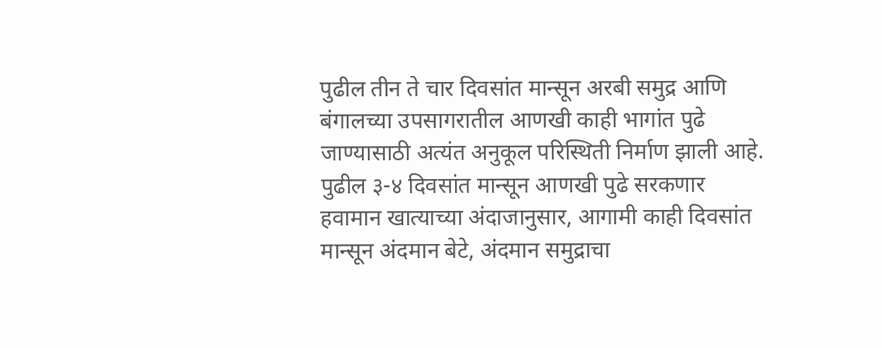पुढील तीन ते चार दिवसांत मान्सून अरबी समुद्र आणि बंगालच्या उपसागरातील आणखी काही भागांत पुढे जाण्यासाठी अत्यंत अनुकूल परिस्थिती निर्माण झाली आहे.
पुढील ३-४ दिवसांत मान्सून आणखी पुढे सरकणार
हवामान खात्याच्या अंदाजानुसार, आगामी काही दिवसांत मान्सून अंदमान बेटे, अंदमान समुद्राचा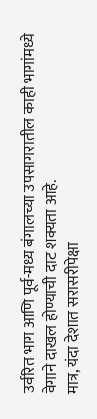उर्वरित भाग आणि पूर्व-मध्य बंगालच्या उपसागरातील काही भागांमध्ये वेगाने दाखल होण्याची दाट शक्यता आहे.
मात्र, यंदा देशात सरासरीपेक्षा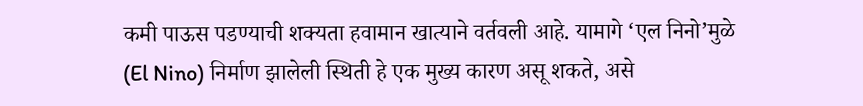कमी पाऊस पडण्याची शक्यता हवामान खात्याने वर्तवली आहे. यामागे ‘एल निनो’मुळे (El Nino) निर्माण झालेली स्थिती हे एक मुख्य कारण असू शकते, असे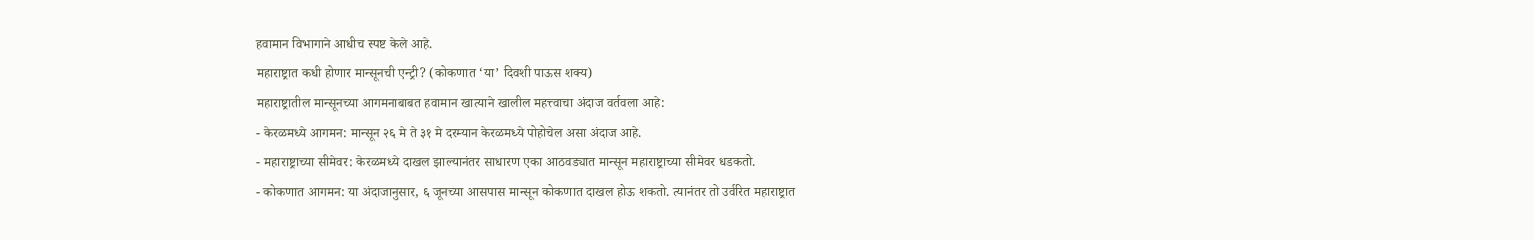हवामान विभागाने आधीच स्पष्ट केले आहे.
महाराष्ट्रात कधी होणार मान्सूनची एन्ट्री? (कोकणात ‘या’ दिवशी पाऊस शक्य)
महाराष्ट्रातील मान्सूनच्या आगमनाबाबत हवामान खात्याने खालील महत्त्वाचा अंदाज वर्तवला आहे:
- केरळमध्ये आगमन: मान्सून २६ मे ते ३१ मे दरम्यान केरळमध्ये पोहोचेल असा अंदाज आहे.
- महाराष्ट्राच्या सीमेवर: केरळमध्ये दाखल झाल्यानंतर साधारण एका आठवड्यात मान्सून महाराष्ट्राच्या सीमेवर धडकतो.
- कोकणात आगमन: या अंदाजानुसार, ६ जूनच्या आसपास मान्सून कोकणात दाखल होऊ शकतो. त्यानंतर तो उर्वरित महाराष्ट्रात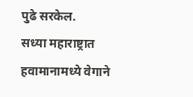पुढे सरकेल.
सध्या महाराष्ट्रात हवामानामध्ये वेगाने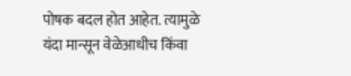पोषक बदल होत आहेत. त्यामुळे यंदा मान्सून वेळेआधीच किंवा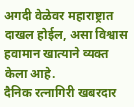अगदी वेळेवर महाराष्ट्रात दाखल होईल, असा विश्वास हवामान खात्याने व्यक्त केला आहे.
दैनिक रत्नागिरी खबरदार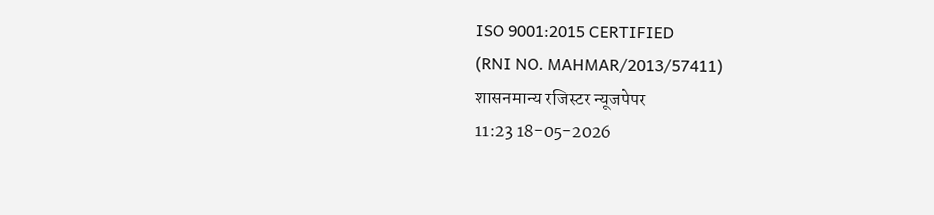ISO 9001:2015 CERTIFIED
(RNI NO. MAHMAR/2013/57411)
शासनमान्य रजिस्टर न्यूजपेपर
11:23 18-05-2026